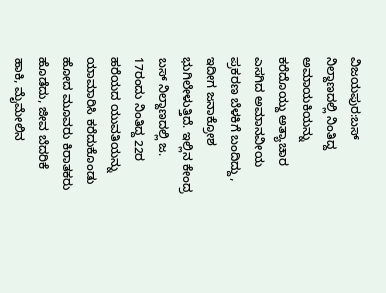ವಿಜಯಪುರ:ಬಸ್ ನಿಲ್ದಾಣದಲ್ಲಿ ನಿಂತಿದ್ದ ಅಮಾಯಕಿಯನ್ನು ಕರೆದೊಯ್ದು ಅತ್ಯಾಚಾರ ಎಸಗಿದ ಅಮಾನವೀಯ ಪ್ರಕರಣ ಬೆಳಕಿಗೆ ಬಂದಿದ್ದು, ಇದೀಗ ಜನಾಕ್ರೋಶ ಭುಗಿಲೇಳುತ್ತಿದೆ. ಇಲ್ಲಿನ ಕೇಂದ್ರ ಬಸ್ ನಿಲ್ದಾಣದಲ್ಲಿ ಜ. 17ರಂದು ನಿಂತಿದ್ದ 22ರ ಹರೆಯದ ಯುವತಿಯನ್ನು ಯಾಮಾರಿಸಿ ಕರೆದುಕೊಂಡು ಹೋದ ಮೂವರು ಕಿರಾತಕರು ಹೊಡೆದು, ಜೀವ ಬೆದರಿಕೆ ಹಾಕಿ, ಮೈಮೇಲಿನ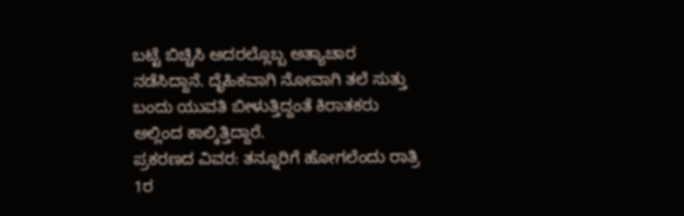ಬಟ್ಟೆ ಬಿಚ್ಚಿಸಿ ಅದರಲ್ಲೊಬ್ಬ ಅತ್ಯಾಚಾರ ನಡೆಸಿದ್ದಾನೆ. ದೈಹಿಕವಾಗಿ ನೋವಾಗಿ ತಲೆ ಸುತ್ತು ಬಂದು ಯುವತಿ ಬೀಳುತ್ತಿದ್ದಂತೆ ಕಿರಾತಕರು ಅಲ್ಲಿಂದ ಕಾಲ್ಕಿತ್ತಿದ್ದಾರೆ.
ಪ್ರಕರಣದ ವಿವರ: ತನ್ನೂರಿಗೆ ಹೋಗಲೆಂದು ರಾತ್ರಿ 1ರ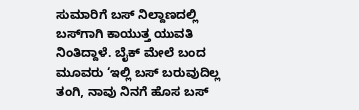ಸುಮಾರಿಗೆ ಬಸ್ ನಿಲ್ದಾಣದಲ್ಲಿ ಬಸ್‌ಗಾಗಿ ಕಾಯುತ್ತ ಯುವತಿ ನಿಂತಿದ್ದಾಳೆ. ಬೈಕ್ ಮೇಲೆ ಬಂದ ಮೂವರು ‘ಇಲ್ಲಿ ಬಸ್ ಬರುವುದಿಲ್ಲ ತಂಗಿ, ನಾವು ನಿನಗೆ ಹೊಸ ಬಸ್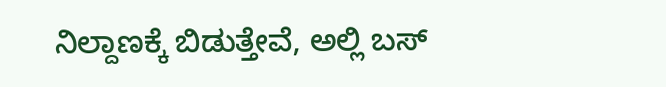ನಿಲ್ದಾಣಕ್ಕೆ ಬಿಡುತ್ತೇವೆ, ಅಲ್ಲಿ ಬಸ್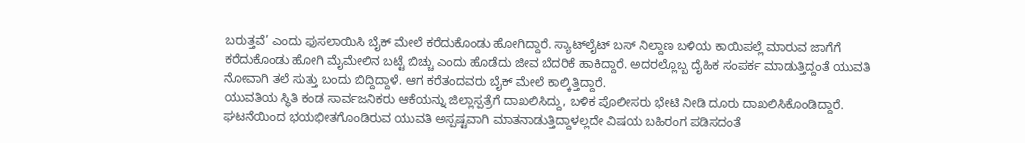ಬರುತ್ತವೆ’ ಎಂದು ಫುಸಲಾಯಿಸಿ ಬೈಕ್ ಮೇಲೆ ಕರೆದುಕೊಂಡು ಹೋಗಿದ್ದಾರೆ. ಸ್ಯಾಟ್‌ಲೈಟ್ ಬಸ್ ನಿಲ್ದಾಣ ಬಳಿಯ ಕಾಯಿಪಲ್ಲೆ ಮಾರುವ ಜಾಗೆಗೆ ಕರೆದುಕೊಂಡು ಹೋಗಿ ಮೈಮೇಲಿನ ಬಟ್ಟೆ ಬಿಚ್ಚು ಎಂದು ಹೊಡೆದು ಜೀವ ಬೆದರಿಕೆ ಹಾಕಿದ್ದಾರೆ. ಅದರಲ್ಲೊಬ್ಬ ದೈಹಿಕ ಸಂಪರ್ಕ ಮಾಡುತ್ತಿದ್ದಂತೆ ಯುವತಿ ನೋವಾಗಿ ತಲೆ ಸುತ್ತು ಬಂದು ಬಿದ್ದಿದ್ದಾಳೆ. ಆಗ ಕರೆತಂದವರು ಬೈಕ್ ಮೇಲೆ ಕಾಲ್ಕಿತ್ತಿದ್ದಾರೆ.
ಯುವತಿಯ ಸ್ಥಿತಿ ಕಂಡ ಸಾರ್ವಜನಿಕರು ಆಕೆಯನ್ನು ಜಿಲ್ಲಾಸ್ಪತ್ರೆಗೆ ದಾಖಲಿಸಿದ್ದು, ಬಳಿಕ ಪೊಲೀಸರು ಭೇಟಿ ನೀಡಿ ದೂರು ದಾಖಲಿಸಿಕೊಂಡಿದ್ದಾರೆ. ಘಟನೆಯಿಂದ ಭಯಭೀತಗೊಂಡಿರುವ ಯುವತಿ ಅಸ್ಪಷ್ಟವಾಗಿ ಮಾತನಾಡುತ್ತಿದ್ದಾಳಲ್ಲದೇ ವಿಷಯ ಬಹಿರಂಗ ಪಡಿಸದಂತೆ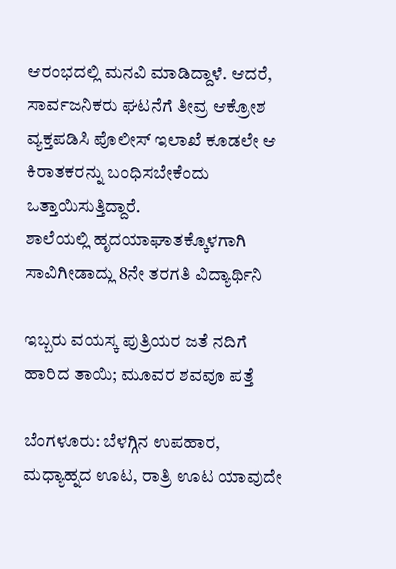ಆರಂಭದಲ್ಲಿ ಮನವಿ ಮಾಡಿದ್ದಾಳೆ. ಆದರೆ, ಸಾರ್ವಜನಿಕರು ಘಟನೆಗೆ ತೀವ್ರ ಆಕ್ರೋಶ ವ್ಯಕ್ತಪಡಿಸಿ ಪೊಲೀಸ್ ಇಲಾಖೆ ಕೂಡಲೇ ಆ ಕಿರಾತಕರನ್ನು ಬಂಧಿಸಬೇಕೆಂದು ಒತ್ತಾಯಿಸುತ್ತಿದ್ದಾರೆ.
ಶಾಲೆಯಲ್ಲಿ ಹೃದಯಾಘಾತಕ್ಕೊಳಗಾಗಿ ಸಾವಿಗೀಡಾದ್ಲು 8ನೇ ತರಗತಿ ವಿದ್ಯಾರ್ಥಿನಿ

ಇಬ್ಬರು ವಯಸ್ಕ ಪುತ್ರಿಯರ ಜತೆ ನದಿಗೆ ಹಾರಿದ ತಾಯಿ; ಮೂವರ ಶವವೂ ಪತ್ತೆ

ಬೆಂಗಳೂರು: ಬೆಳಗ್ಗಿನ ಉಪಹಾರ, ಮಧ್ಯಾಹ್ನದ ಊಟ, ರಾತ್ರಿ ಊಟ ಯಾವುದೇ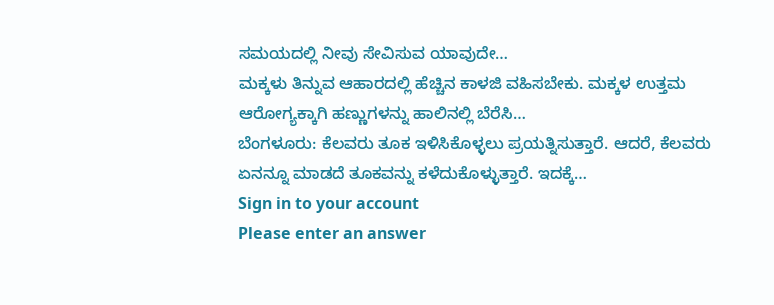ಸಮಯದಲ್ಲಿ ನೀವು ಸೇವಿಸುವ ಯಾವುದೇ…
ಮಕ್ಕಳು ತಿನ್ನುವ ಆಹಾರದಲ್ಲಿ ಹೆಚ್ಚಿನ ಕಾಳಜಿ ವಹಿಸಬೇಕು. ಮಕ್ಕಳ ಉತ್ತಮ ಆರೋಗ್ಯಕ್ಕಾಗಿ ಹಣ್ಣುಗಳನ್ನು ಹಾಲಿನಲ್ಲಿ ಬೆರೆಸಿ…
ಬೆಂಗಳೂರು: ಕೆಲವರು ತೂಕ ಇಳಿಸಿಕೊಳ್ಳಲು ಪ್ರಯತ್ನಿಸುತ್ತಾರೆ. ಆದರೆ, ಕೆಲವರು ಏನನ್ನೂ ಮಾಡದೆ ತೂಕವನ್ನು ಕಳೆದುಕೊಳ್ಳುತ್ತಾರೆ. ಇದಕ್ಕೆ…
Sign in to your account
Please enter an answer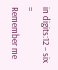in digits:12 − six =
Remember me